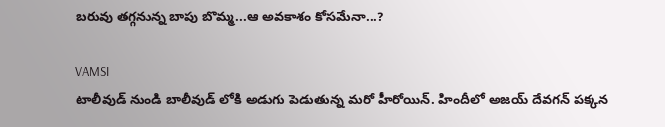బరువు తగ్గనున్న బాపు బొమ్మ...ఆ అవకాశం కోసమేనా...?

VAMSI
టాలీవుడ్ నుండి బాలీవుడ్ లోకి అడుగు పెడుతున్న మరో హీరోయిన్. హిందీలో అజయ్ దేవగన్ పక్కన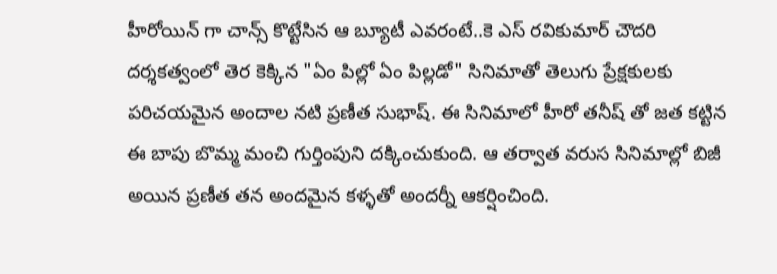హీరోయిన్ గా చాన్స్ కొట్టేసిన ఆ బ్యూటీ ఎవరంటే..కె ఎస్ రవికుమార్ చౌదరి దర్శకత్వంలో తెర కెక్కిన "ఏం పిల్లో ఏం పిల్లడో" సినిమాతో తెలుగు ప్రేక్షకులకు పరిచయమైన అందాల నటి ప్రణీత సుభాష్. ఈ సినిమాలో హీరో తనీష్ తో జత కట్టిన ఈ బాపు బొమ్మ మంచి గుర్తింపుని దక్కించుకుంది. ఆ తర్వాత వరుస సినిమాల్లో బిజీ అయిన ప్రణీత తన అందమైన కళ్ళతో అందర్నీ ఆకర్షించింది.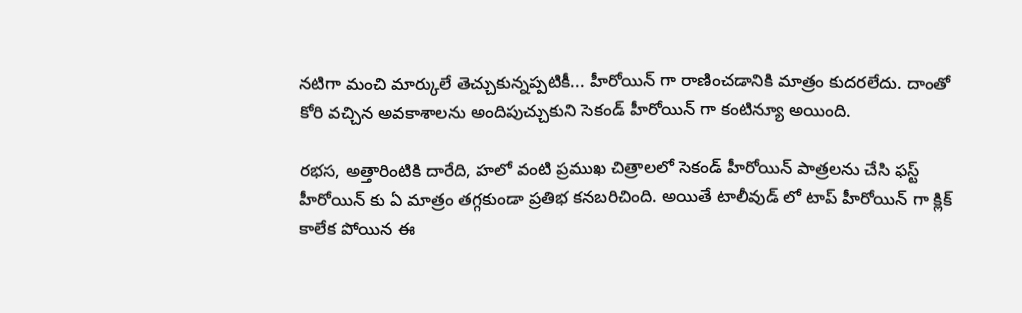నటిగా మంచి మార్కులే తెచ్చుకున్నప్పటికీ... హీరోయిన్ గా రాణించడానికి మాత్రం కుదరలేదు. దాంతో కోరి వచ్చిన అవకాశాలను అందిపుచ్చుకుని సెకండ్ హీరోయిన్ గా కంటిన్యూ అయింది.

రభస, అత్తారింటికి దారేది, హలో వంటి ప్రముఖ చిత్రాలలో సెకండ్ హీరోయిన్ పాత్రలను చేసి ఫస్ట్ హీరోయిన్ కు ఏ మాత్రం తగ్గకుండా ప్రతిభ కనబరిచింది. అయితే టాలీవుడ్ లో టాప్ హీరోయిన్ గా క్లిక్ కాలేక పోయిన ఈ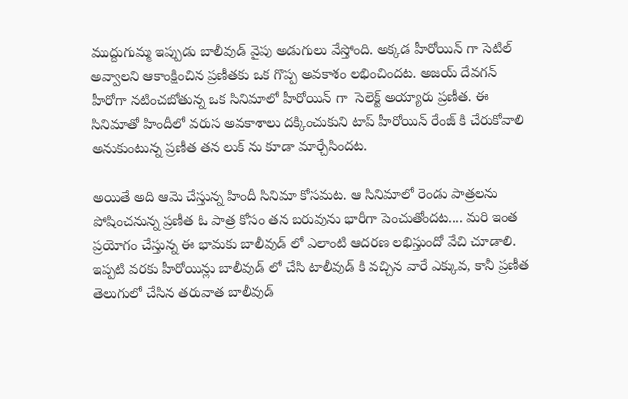ముద్దుగుమ్మ ఇప్పుడు బాలీవుడ్ వైపు అడుగులు వేస్తోంది. అక్కడ హీరోయిన్ గా సెటిల్ అవ్వాలని ఆకాంక్షించిన ప్రణీతకు ఒక గొప్ప అవకాశం లభించిందట. అజయ్ దేవగన్ హీరోగా నటించబోతున్న ఒక సినిమాలో హీరోయిన్ గా  సెలెక్ట్ అయ్యారు ప్రణీత. ఈ సినిమాతో హిందీలో వరుస అవకాశాలు దక్కించుకుని టాప్ హీరోయిన్ రేంజ్ కి చేరుకోవాలి అనుకుంటున్న ప్రణీత తన లుక్ ను కూడా మార్చేసిందట.

అయితే అది ఆమె చేస్తున్న హిందీ సినిమా కోసమట. ఆ సినిమాలో రెండు పాత్రలను పోషించనున్న ప్రణీత ఓ పాత్ర కోసం తన బరువును భారీగా పెంచుతోందట.... మరి ఇంత ప్రయోగం చేస్తున్న ఈ భామకు బాలీవుడ్ లో ఎలాంటి ఆదరణ లభిస్తుందో వేచి చూడాలి. ఇప్పటి వరకు హీరోయిన్లు బాలీవుడ్ లో చేసి టాలీవుడ్ కి వచ్చిన వారే ఎక్కువ, కానీ ప్రణీత తెలుగులో చేసిన తరువాత బాలీవుడ్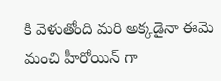కి వెళుతోంది మరి అక్కడైనా ఈమె మంచి హీరోయిన్ గా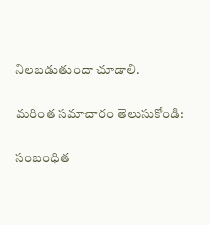నిలబడుతుందా చూడాలి.

మరింత సమాచారం తెలుసుకోండి:

సంబంధిత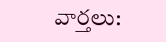వార్తలు: